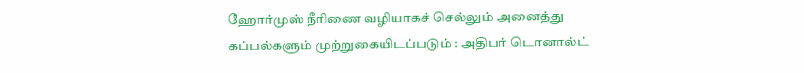ஹோர்முஸ் நீரிணை வழியாகச் செல்லும் அனைத்து கப்பல்களும் முற்றுகையிடப்படும் : அதிபர் டொனால்ட்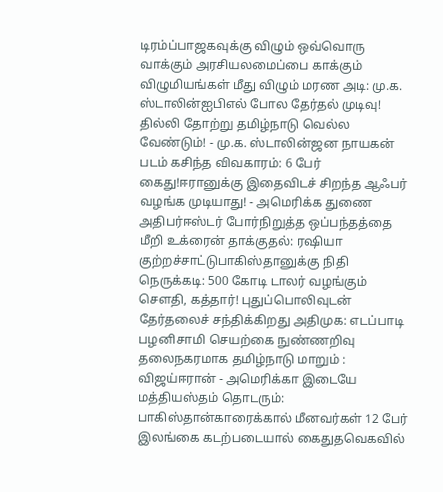டிரம்ப்பாஜகவுக்கு விழும் ஒவ்வொரு வாக்கும் அரசியலமைப்பை காக்கும் விழுமியங்கள் மீது விழும் மரண அடி: மு.க. ஸ்டாலின்ஐபிஎல் போல தேர்தல் முடிவு! தில்லி தோற்று தமிழ்நாடு வெல்ல வேண்டும்! - மு.க. ஸ்டாலின்ஜன நாயகன் படம் கசிந்த விவகாரம்: 6 பேர் கைது!ஈரானுக்கு இதைவிடச் சிறந்த ஆஃபர் வழங்க முடியாது! - அமெரிக்க துணை அதிபர்ஈஸ்டர் போர்நிறுத்த ஒப்பந்தத்தை மீறி உக்ரைன் தாக்குதல்: ரஷியா குற்றச்சாட்டுபாகிஸ்தானுக்கு நிதி நெருக்கடி: 500 கோடி டாலர் வழங்கும் சௌதி, கத்தார்! புதுப்பொலிவுடன் தேர்தலைச் சந்திக்கிறது அதிமுக: எடப்பாடி பழனிசாமி செயற்கை நுண்ணறிவு தலைநகரமாக தமிழ்நாடு மாறும் : விஜய்ஈரான் - அமெரிக்கா இடையே மத்தியஸ்தம் தொடரும்: பாகிஸ்தான்காரைக்கால் மீனவர்கள் 12 பேர் இலங்கை கடற்படையால் கைதுதவெகவில்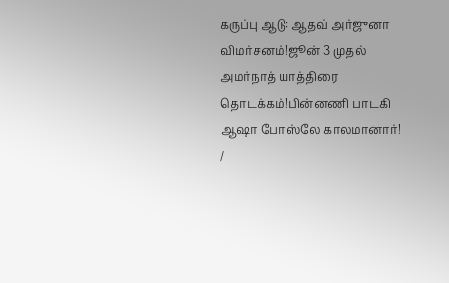கருப்பு ஆடு: ஆதவ் அர்ஜுனா விமர்சனம்!ஜூன் 3 முதல் அமர்நாத் யாத்திரை தொடக்கம்!பின்னணி பாடகி ஆஷா போஸ்லே காலமானார்!
/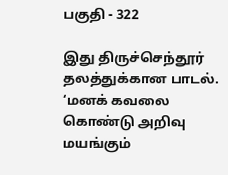பகுதி - 322

இது திருச்செந்தூர் தலத்துக்கான பாடல்.  ‘மனக் கவலை கொண்டு அறிவு மயங்கும்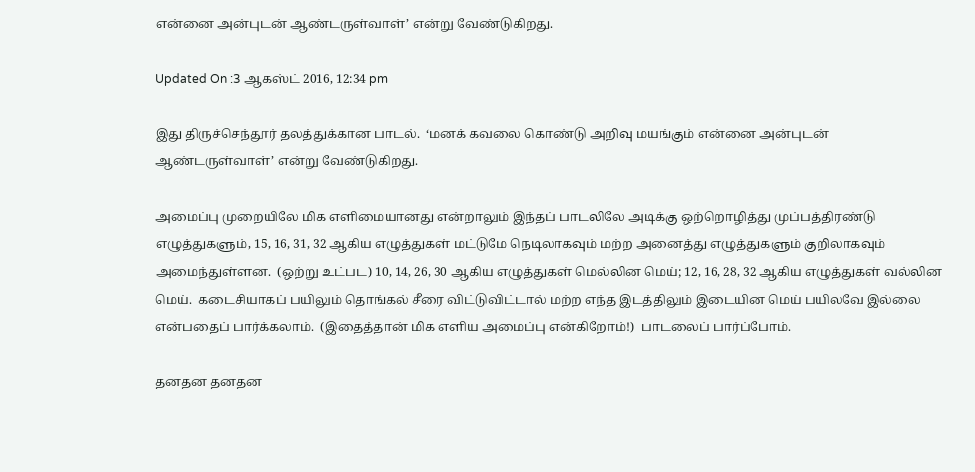என்னை அன்புடன் ஆண்டருள்வாள்’ என்று வேண்டுகிறது.

Updated On :3 ஆகஸ்ட் 2016, 12:34 pm

இது திருச்செந்தூர் தலத்துக்கான பாடல்.  ‘மனக் கவலை கொண்டு அறிவு மயங்கும் என்னை அன்புடன் ஆண்டருள்வாள்’ என்று வேண்டுகிறது.

அமைப்பு முறையிலே மிக எளிமையானது என்றாலும் இந்தப் பாடலிலே அடிக்கு ஒற்றொழித்து முப்பத்திரண்டு எழுத்துகளும், 15, 16, 31, 32 ஆகிய எழுத்துகள் மட்டுமே நெடிலாகவும் மற்ற அனைத்து எழுத்துகளும் குறிலாகவும் அமைந்துள்ளன.  (ஒற்று உட்பட) 10, 14, 26, 30 ஆகிய எழுத்துகள் மெல்லின மெய்; 12, 16, 28, 32 ஆகிய எழுத்துகள் வல்லின மெய்.  கடைசியாகப் பயிலும் தொங்கல் சீரை விட்டுவிட்டால் மற்ற எந்த இடத்திலும் இடையின மெய் பயிலவே இல்லை என்பதைப் பார்க்கலாம்.  (இதைத்தான் மிக எளிய அமைப்பு என்கிறோம்!)  பாடலைப் பார்ப்போம்.

தனதன தனதன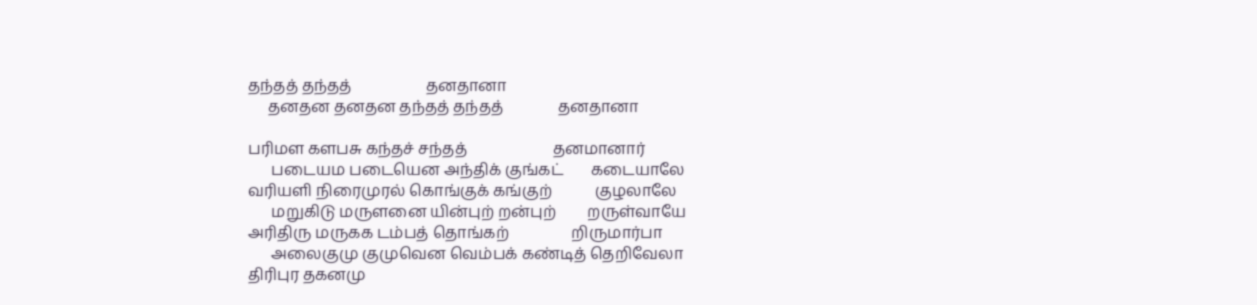தந்தத் தந்தத்                   தனதானா
     தனதன தனதன தந்தத் தந்தத்              தனதானா

பரிமள களபசு கந்தச் சந்தத்                      தனமானார்
      படையம படையென அந்திக் குங்கட்       கடையாலே
வரியளி நிரைமுரல் கொங்குக் கங்குற்           குழலாலே
      மறுகிடு மருளனை யின்புற் றன்புற்        றருள்வாயே
அரிதிரு மருகக டம்பத் தொங்கற்                றிருமார்பா
      அலைகுமு குமுவென வெம்பக் கண்டித் தெறிவேலா
திரிபுர தகனமு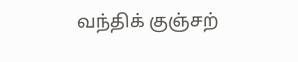வந்திக் குஞ்சற்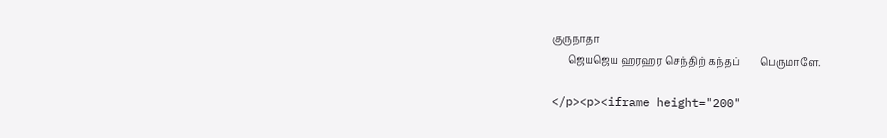குருநாதா
      ஜெயஜெய ஹரஹர செந்திற் கந்தப்        பெருமாளே.

</p><p><iframe height="200"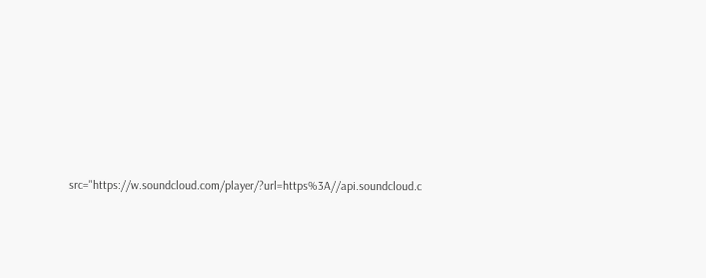src="https://w.soundcloud.com/player/?url=https%3A//api.soundcloud.c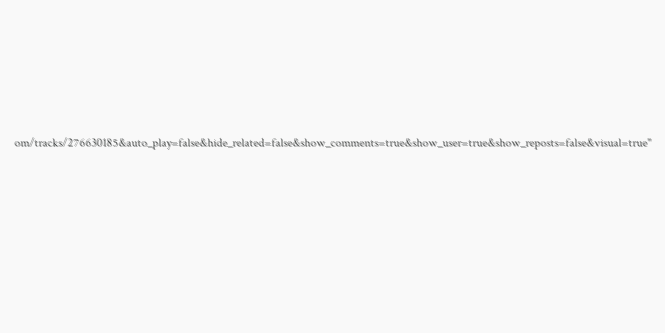om/tracks/276630185&auto_play=false&hide_related=false&show_comments=true&show_user=true&show_reposts=false&visual=true"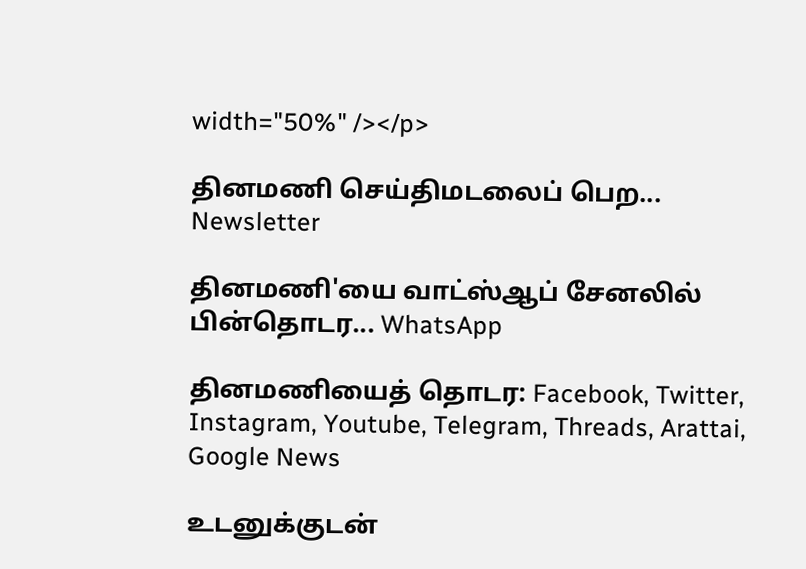width="50%" /></p>

தினமணி செய்திமடலைப் பெற... Newsletter

தினமணி'யை வாட்ஸ்ஆப் சேனலில் பின்தொடர... WhatsApp

தினமணியைத் தொடர: Facebook, Twitter, Instagram, Youtube, Telegram, Threads, Arattai, Google News

உடனுக்குடன்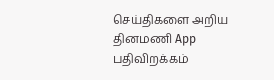செய்திகளை அறிய தினமணி App பதிவிறக்கம்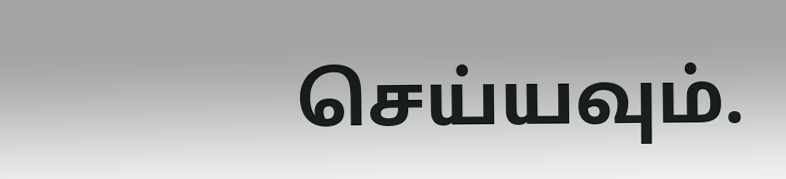செய்யவும்.